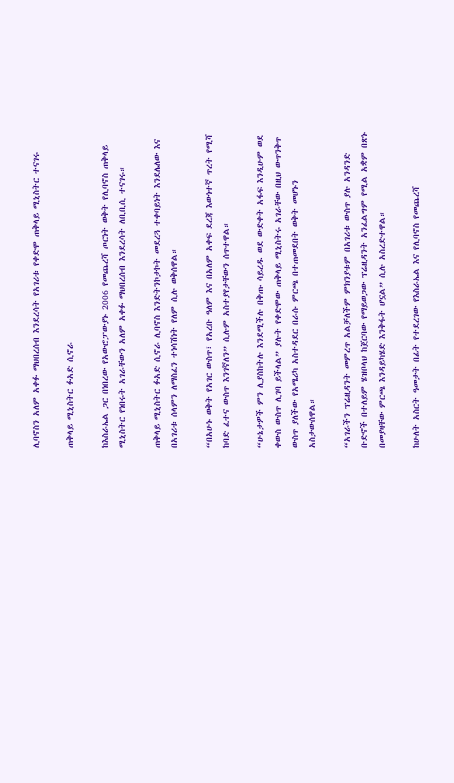ሊባኖስን አለም አቀፉ ማህበረሰብ እንደረሳት የአገሪቱ የቀድሞ ጠቅላይ ሚኒስትር ተናገሩ

ጠቅላይ ሚኒስትር ፉአድ ሲኖራ

ከእስራኤል ጋር በነበረው የአውሮፓውያኑ 2006 የመጨረሻ ጦርነት ወቅት የሊባኖስ ጠቅላይ ሚኒስትር የነበሩት አገራቸውን አለም አቀፉ ማህበረሰብ እንደረሳት ለቢቢሲ ተናገሩ።

ጠቅላይ ሚኒስትር ፉአድ ሲኖራ ሊባኖስ እንድትንኮታኮት መደረጓ ተቀባይነት እንደሌለው እና በአገሪቱ ሰላምን ለማስፈን ተነሳሽነት የለም ሲሉ ወቅሰዋል።

“በአሁኑ ወቅት የአገር ውስጥ፣ የአረቡ ዓለም እና በአለም አቀፍ ደረጃ እውነተኛ ጥረት የሚሻ ከባድ ፈተና ውስጥ እንገኛለን” ሲሉም አስተያየታቸውን ሰጥተዋል።

“ሁኔታዎች ምን ሊያስከትሉ እንደሚችሉ በቅጡ ሳይረዱ ወደ ውድቀት አፋፍ እንዲሁም ወደ ቀውስ ውስጥ ሊገባ ይችላል” ያሉት የቀድሞው ጠቅላይ ሚኒስትሩ አገራቸው በዚህ ውጥንቅጥ ውስጥ ያለችው የአሜሪካ አስተዳደር በራሱ ምርጫ በተጠመደበት ወቅት መሆኑን አስታውሰዋል።

“አገራችን ፕሬዚዳንት መምረጥ አልቻለችም ምክንያቱም በአገሪቱ ውስጥ ያሉ አንዳንድ ቡድኖች በተለይም ሄዝቦላህ ከጀርባው የማይወጋው ፕሬዚዳንት አንፈልግም የሚል አቋም በጽኑ በመያዛቸው ምርጫ እንዳይካሄድ እንቅፋት ሆኗል” ሲሉ አስረድተዋል።

ከሁለት አስርት ዓመታት በፊት የተደረገው የእስራኤል እና የሊባኖስ የመጨረሻ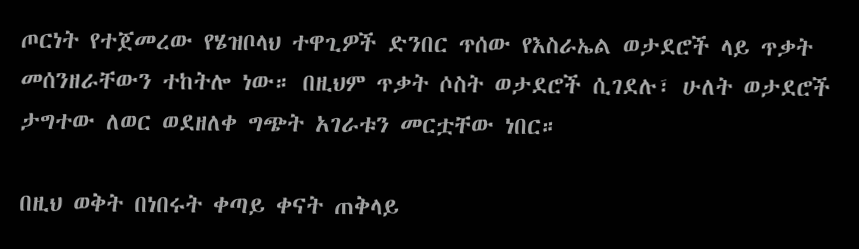ጦርነት የተጀመረው የሄዝቦላህ ተዋጊዎች ድንበር ጥሰው የእስራኤል ወታደሮች ላይ ጥቃት መሰንዘራቸውን ተከትሎ ነው። በዚህም ጥቃት ሶስት ወታደሮች ሲገደሉ፣ ሁለት ወታደሮች ታግተው ለወር ወደዘለቀ ግጭት አገራቱን መርቷቸው ነበር።

በዚህ ወቅት በነበሩት ቀጣይ ቀናት ጠቅላይ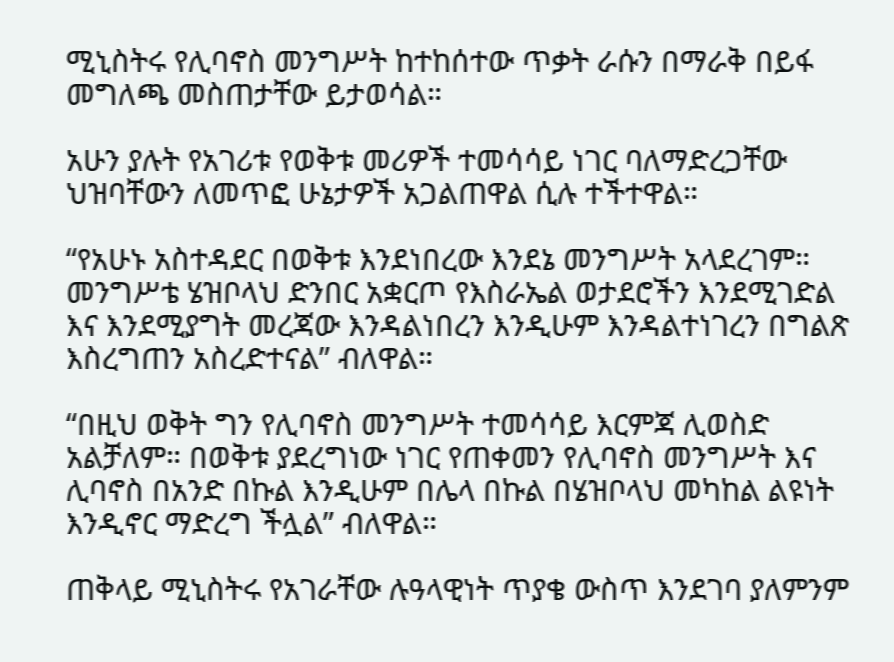ሚኒስትሩ የሊባኖስ መንግሥት ከተከሰተው ጥቃት ራሱን በማራቅ በይፋ መግለጫ መስጠታቸው ይታወሳል።

አሁን ያሉት የአገሪቱ የወቅቱ መሪዎች ተመሳሳይ ነገር ባለማድረጋቸው ህዝባቸውን ለመጥፎ ሁኔታዎች አጋልጠዋል ሲሉ ተችተዋል።

“የአሁኑ አስተዳደር በወቅቱ እንደነበረው እንደኔ መንግሥት አላደረገም። መንግሥቴ ሄዝቦላህ ድንበር አቋርጦ የእስራኤል ወታደሮችን እንደሚገድል እና እንደሚያግት መረጃው እንዳልነበረን እንዲሁም እንዳልተነገረን በግልጽ እስረግጠን አስረድተናል” ብለዋል።

“በዚህ ወቅት ግን የሊባኖስ መንግሥት ተመሳሳይ እርምጃ ሊወስድ አልቻለም። በወቅቱ ያደረግነው ነገር የጠቀመን የሊባኖስ መንግሥት እና ሊባኖስ በአንድ በኩል እንዲሁም በሌላ በኩል በሄዝቦላህ መካከል ልዩነት እንዲኖር ማድረግ ችሏል” ብለዋል።

ጠቅላይ ሚኒስትሩ የአገራቸው ሉዓላዊነት ጥያቄ ውስጥ እንደገባ ያለምንም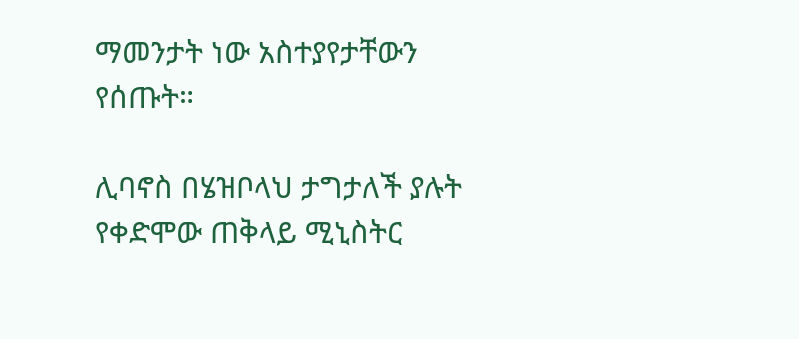ማመንታት ነው አስተያየታቸውን የሰጡት።

ሊባኖስ በሄዝቦላህ ታግታለች ያሉት የቀድሞው ጠቅላይ ሚኒስትር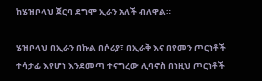ከሄዝቦላህ ጀርባ ደግሞ ኢራን አለች ብለዋል።

ሄዝቦላህ በኢራን በኩል በሶሪያ፣ በኢራቅ እና በየመን ጦርነቶች ተሳታፊ እየሆነ እንደመጣ ተናግረው ሊባኖስ በነዚህ ጦርነቶች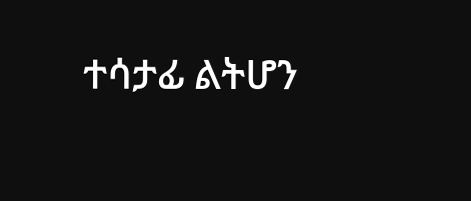ተሳታፊ ልትሆን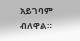አይገባም ብለዋል።